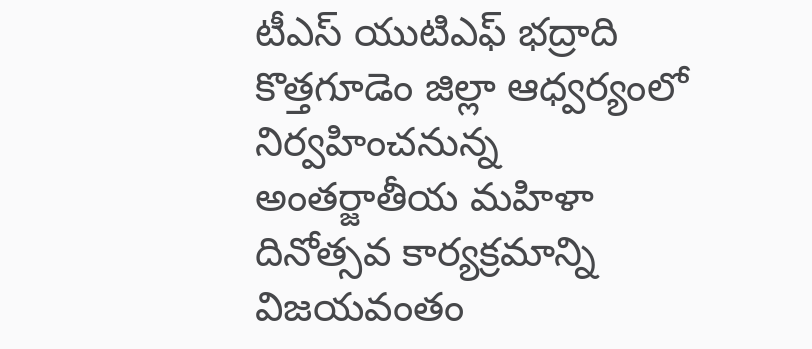టీఎస్ యుటిఎఫ్ భద్రాది కొత్తగూడెం జిల్లా ఆధ్వర్యంలో నిర్వహించనున్న అంతర్జాతీయ మహిళా దినోత్సవ కార్యక్రమాన్ని విజయవంతం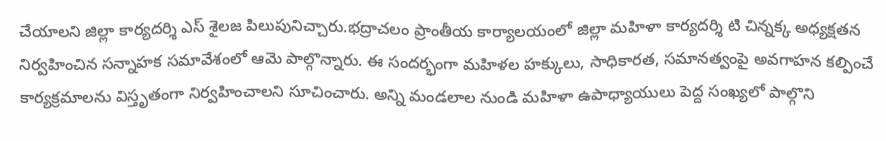చేయాలని జిల్లా కార్యదర్శి ఎస్ శైలజ పిలుపునిచ్చారు.భద్రాచలం ప్రాంతీయ కార్యాలయంలో జిల్లా మహిళా కార్యదర్శి టి చిన్నక్క అధ్యక్షతన నిర్వహించిన సన్నాహక సమావేశంలో ఆమె పాల్గొన్నారు. ఈ సందర్భంగా మహిళల హక్కులు, సాధికారత, సమానత్వంపై అవగాహన కల్పించే కార్యక్రమాలను విస్తృతంగా నిర్వహించాలని సూచించారు. అన్ని మండలాల నుండి మహిళా ఉపాధ్యాయులు పెద్ద సంఖ్యలో పాల్గొని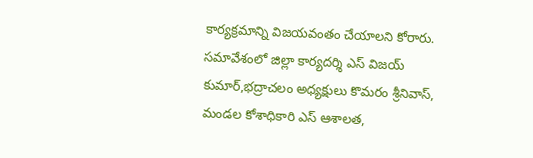కార్యక్రమాన్ని విజయవంతం చేయాలని కోరారు. సమావేశంలో జిల్లా కార్యదర్శి ఎస్ విజయ్ కుమార్,భద్రాచలం అధ్యక్షులు కొమరం శ్రీనివాస్, మండల కోశాధికారి ఎస్ ఆశాలత,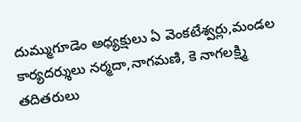దుమ్ముగూడెం అధ్యక్షులు ఏ వెంకటేశ్వర్లు,మండల కార్యదర్శులు నర్మదా,నాగమణి, కె నాగలక్ష్మి తదితరులు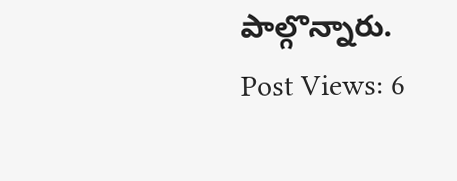పాల్గొన్నారు.
Post Views: 6